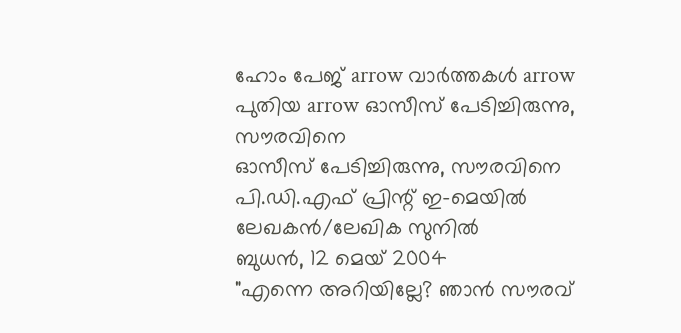ഹോം പേജ്‌ arrow വാര്‍ത്തകള്‍ arrow പുതിയ arrow ഓസീസ്‌ പേടിച്ചിരുന്നു, സൗരവിനെ
ഓസീസ്‌ പേടിച്ചിരുന്നു, സൗരവിനെ പി.ഡി.എഫ്‌ പ്രിന്റ്‌ ഇ-മെയില്‍
ലേഖകന്‍/ലേഖിക സുനില്‍
ബുധന്‍, 12 മെയ്‌ 2004
"എന്നെ അറിയില്ലേ? ഞാന്‍ സൗരവ്‌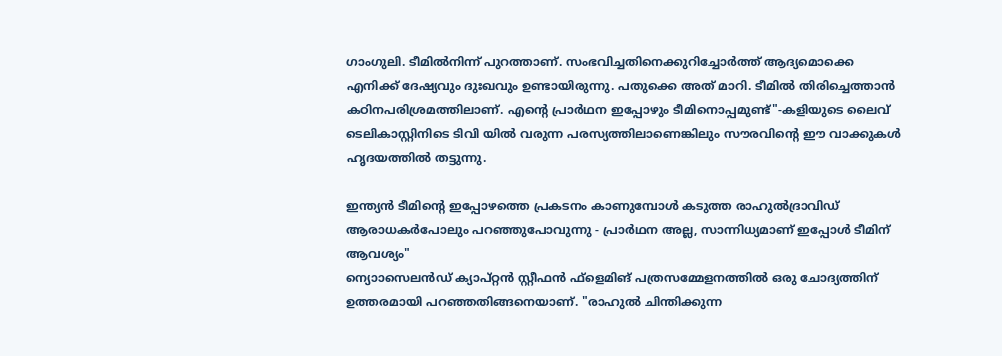ഗാംഗുലി. ടീമില്‍നിന്ന്‌ പുറത്താണ്‌. സംഭവിച്ചതിനെക്കുറിച്ചോര്‍ത്ത്‌ ആദ്യമൊക്കെ എനിക്ക്‌ ദേഷ്യവും ദുഃഖവും ഉണ്ടായിരുന്നു. പതുക്കെ അത്‌ മാറി. ടീമില്‍ തിരിച്ചെത്താന്‍ കഠിനപരിശ്രമത്തിലാണ്‌. എന്റെ പ്രാര്‍ഥന ഇപ്പോഴും ടീമിനൊപ്പമുണ്ട്‌"-കളിയുടെ ലൈവ്‌ ടെലികാസ്റ്റിനിടെ ടിവി യില്‍ വരുന്ന പരസ്യത്തിലാണെങ്കിലും സൗരവിന്റെ ഈ വാക്കുകള്‍ ഹൃദയത്തില്‍ തട്ടുന്നു.

ഇന്ത്യന്‍ ടീമിന്റെ ഇപ്പോഴത്തെ പ്രകടനം കാണുമ്പോള്‍ കടുത്ത രാഹുല്‍ദ്രാവിഡ്‌ ആരാധകര്‍പോലും പറഞ്ഞുപോവുന്നു - പ്രാര്‍ഥന അല്ല, സാന്നിധ്യമാണ്‌ ഇപ്പോള്‍ ടീമിന്‌ ആവശ്യം"
ന്യൊാസെലന്‍ഡ്‌ ക്യാപ്റ്റന്‍ സ്റ്റീഫന്‍ ഫ്‌ളെമിങ്‌ പത്രസമ്മേളനത്തില്‍ ഒരു ചോദ്യത്തിന്‌ ഉത്തരമായി പറഞ്ഞതിങ്ങനെയാണ്‌. "രാഹുല്‍ ചിന്തിക്കുന്ന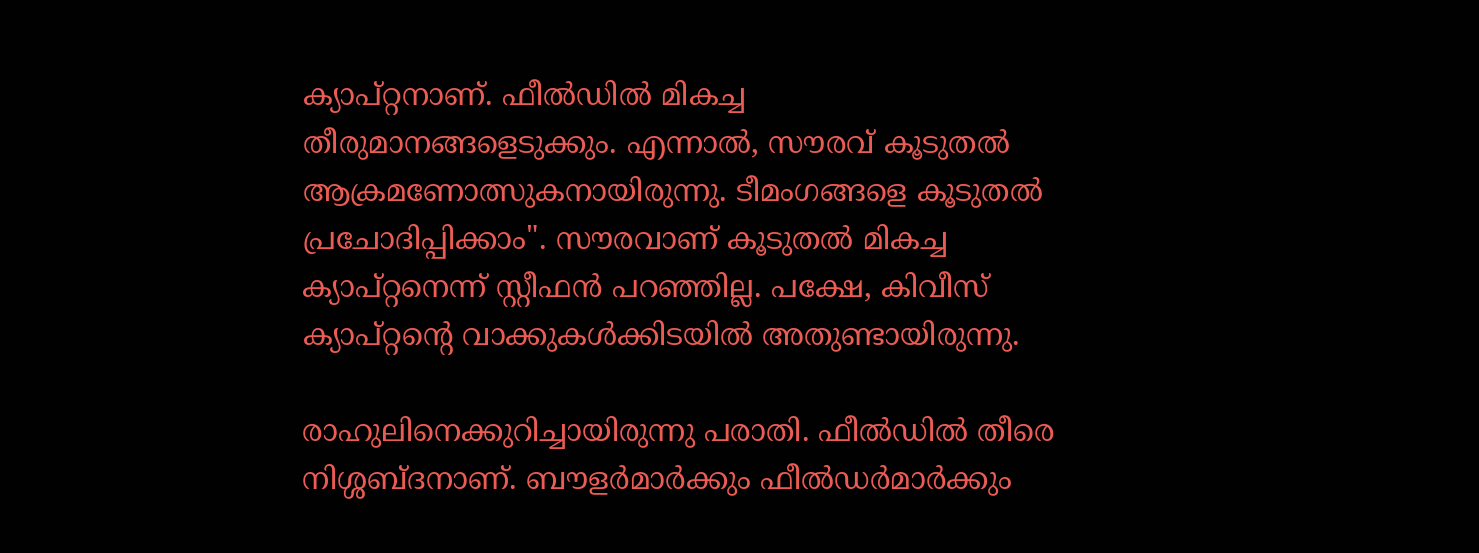ക്യാപ്റ്റനാണ്‌. ഫീല്‍ഡില്‍ മികച്ച തീരുമാനങ്ങളെടുക്കും. എന്നാല്‍, സൗരവ്‌ കൂടുതല്‍ ആക്രമണോത്സുകനായിരുന്നു. ടീമംഗങ്ങളെ കൂടുതല്‍ പ്രചോദിപ്പിക്കാം". സൗരവാണ്‌ കൂടുതല്‍ മികച്ച ക്യാപ്റ്റനെന്ന്‌ സ്റ്റീഫന്‍ പറഞ്ഞില്ല. പക്ഷേ, കിവീസ്‌ ക്യാപ്റ്റന്റെ വാക്കുകള്‍ക്കിടയില്‍ അതുണ്ടായിരുന്നു.

രാഹുലിനെക്കുറിച്ചായിരുന്നു പരാതി. ഫീല്‍ഡില്‍ തീരെ നിശ്ശബ്ദനാണ്‌. ബൗളര്‍മാര്‍ക്കും ഫീല്‍ഡര്‍മാര്‍ക്കും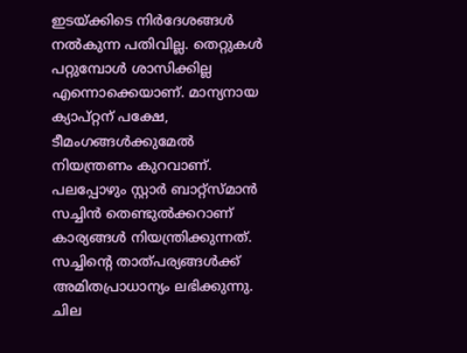ഇടയ്ക്കിടെ നിര്‍ദേശങ്ങള്‍ നല്‍കുന്ന പതിവില്ല. തെറ്റുകള്‍ പറ്റുമ്പോള്‍ ശാസിക്കില്ല എന്നൊക്കെയാണ്‌. മാന്യനായ ക്യാപ്റ്റന്‌ പക്ഷേ, ടീമംഗങ്ങള്‍ക്കുമേല്‍ നിയന്ത്രണം കുറവാണ്‌. പലപ്പോഴും സ്റ്റാര്‍ ബാറ്റ്‌സ്‌മാന്‍ സച്ചിന്‍ തെണ്ടുല്‍ക്കറാണ്‌ കാര്യങ്ങള്‍ നിയന്ത്രിക്കുന്നത്‌. സച്ചിന്റെ താത്‌പര്യങ്ങള്‍ക്ക്‌ അമിതപ്രാധാന്യം ലഭിക്കുന്നു. ചില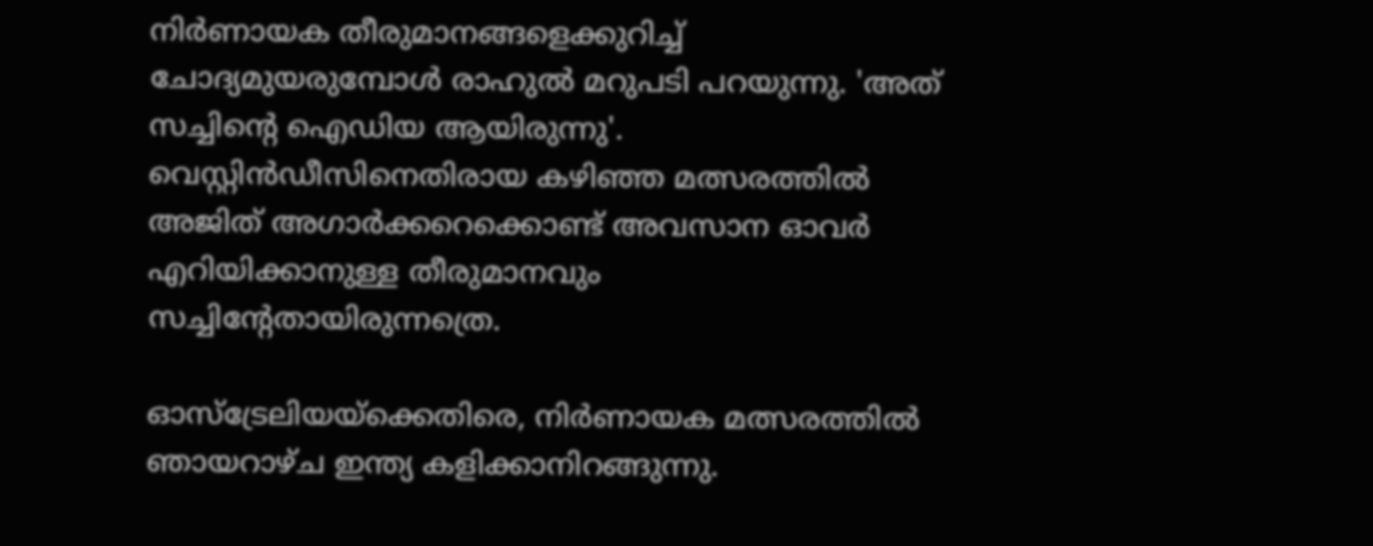നിര്‍ണായക തീരുമാനങ്ങളെക്കുറിച്ച്‌ ചോദ്യമുയരുമ്പോള്‍ രാഹുല്‍ മറുപടി പറയുന്നു. 'അത്‌ സച്ചിന്റെ ഐഡിയ ആയിരുന്നു'. വെസ്റ്റിന്‍ഡീസിനെതിരായ കഴിഞ്ഞ മത്സരത്തില്‍ അജിത്‌ അഗാര്‍ക്കറെക്കൊണ്ട്‌ അവസാന ഓവര്‍ എറിയിക്കാനുള്ള തീരുമാനവും സച്ചിന്റേതായിരുന്നത്രെ.

ഓസ്ട്രേലിയയ്ക്കെതിരെ, നിര്‍ണായക മത്സരത്തില്‍ ഞായറാഴ്ച ഇന്ത്യ കളിക്കാനിറങ്ങുന്നു.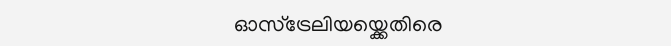ഓസ്ട്രേലിയയ്ക്കെതിരെ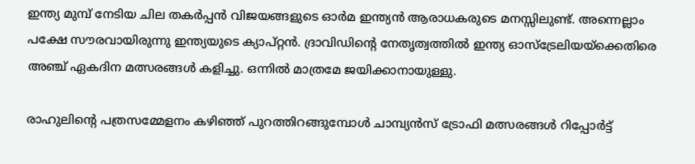ഇന്ത്യ മുമ്പ്‌ നേടിയ ചില തകര്‍പ്പന്‍ വിജയങ്ങളുടെ ഓര്‍മ ഇന്ത്യന്‍ ആരാധകരുടെ മനസ്സിലുണ്ട്‌. അന്നെല്ലാം പക്ഷേ സൗരവായിരുന്നു ഇന്ത്യയുടെ ക്യാപ്റ്റന്‍. ദ്രാവിഡിന്റെ നേതൃത്വത്തില്‍ ഇന്ത്യ ഓസ്ട്രേലിയയ്ക്കെതിരെ അഞ്ച്‌ ഏകദിന മത്സരങ്ങള്‍ കളിച്ചു. ഒന്നില്‍ മാത്രമേ ജയിക്കാനായുള്ളു.

രാഹുലിന്റെ പത്രസമ്മേളനം കഴിഞ്ഞ്‌ പുറത്തിറങ്ങുമ്പോള്‍ ചാമ്പ്യന്‍സ്‌ ട്രോഫി മത്സരങ്ങള്‍ റിപ്പോര്‍ട്ട്‌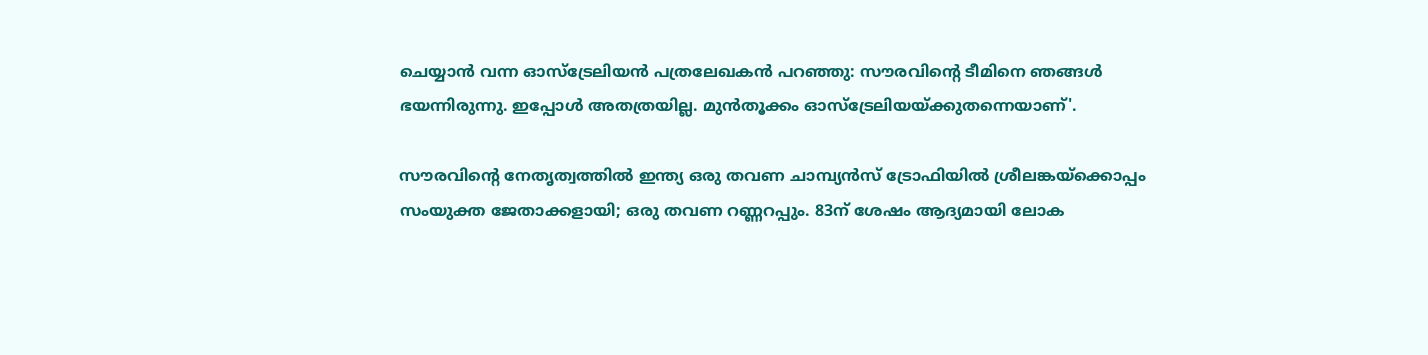ചെയ്യാന്‍ വന്ന ഓസ്ട്രേലിയന്‍ പത്രലേഖകന്‍ പറഞ്ഞു: സൗരവിന്റെ ടീമിനെ ഞങ്ങള്‍ ഭയന്നിരുന്നു. ഇപ്പോള്‍ അതത്രയില്ല. മുന്‍തൂക്കം ഓസ്ട്രേലിയയ്ക്കുതന്നെയാണ്‌'.

സൗരവിന്റെ നേതൃത്വത്തില്‍ ഇന്ത്യ ഒരു തവണ ചാമ്പ്യന്‍സ്‌ ട്രോഫിയില്‍ ശ്രീലങ്കയ്ക്കൊപ്പം സംയുക്ത ജേതാക്കളായി; ഒരു തവണ റണ്ണറപ്പും. 83ന്‌ ശേഷം ആദ്യമായി ലോക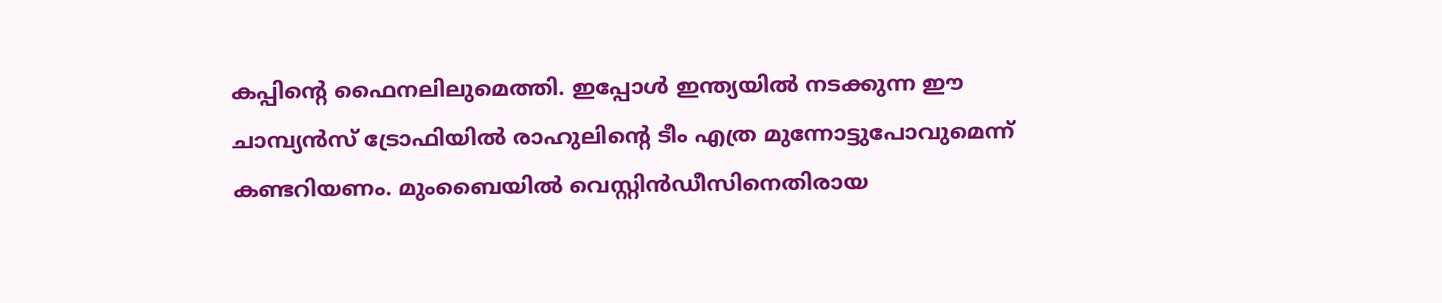കപ്പിന്റെ ഫൈനലിലുമെത്തി. ഇപ്പോള്‍ ഇന്ത്യയില്‍ നടക്കുന്ന ഈ ചാമ്പ്യന്‍സ്‌ ട്രോഫിയില്‍ രാഹുലിന്റെ ടീം എത്ര മുന്നോട്ടുപോവുമെന്ന്‌ കണ്ടറിയണം. മുംബൈയില്‍ വെസ്റ്റിന്‍ഡീസിനെതിരായ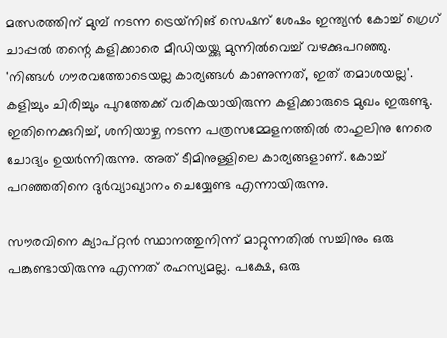മത്സരത്തിന്‌ മുമ്പ്‌ നടന്ന ട്രെയ്‌നിങ്‌ സെഷന്‌ ശേഷം ഇന്ത്യന്‍ കോച്ച്‌ ഗ്രെഗ്‌ ചാപ്പല്‍ തന്റെ കളിക്കാരെ മീഡിയയ്ക്കു മുന്നില്‍വെച്ച്‌ വഴക്കുപറഞ്ഞു. 'നിങ്ങള്‍ ഗൗരവത്തോടെയല്ല കാര്യങ്ങള്‍ കാണുന്നത്‌, ഇത്‌ തമാശയല്ല'. കളിച്ചും ചിരിച്ചും പുറത്തേക്ക്‌ വരികയായിരുന്ന കളിക്കാരുടെ മുഖം ഇരുണ്ടു. ഇതിനെക്കുറിച്ച്‌, ശനിയാഴ്ച നടന്ന പത്രസമ്മേളനത്തില്‍ രാഹുലിനു നേരെ ചോദ്യം ഉയര്‍ന്നിരുന്നു. അത്‌ ടീമിനുള്ളിലെ കാര്യങ്ങളാണ്‌. കോച്ച്‌ പറഞ്ഞതിനെ ദുര്‍വ്യാഖ്യാനം ചെയ്യേണ്ട എന്നായിരുന്നു.

സൗരവിനെ ക്യാപ്റ്റന്‍ സ്ഥാനത്തുനിന്ന്‌ മാറ്റുന്നതില്‍ സച്ചിനും ഒരു പങ്കുണ്ടായിരുന്നു എന്നത്‌ രഹസ്യമല്ല. പക്ഷേ, ഒരു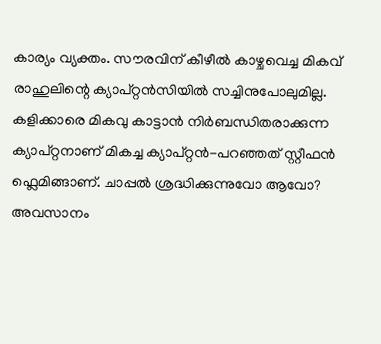കാര്യം വ്യക്തം. സൗരവിന്‌ കീഴീല്‍ കാഴ്ചവെച്ച മികവ്‌ രാഹുലിന്റെ ക്യാപ്റ്റന്‍സിയില്‍ സച്ചിനുപോലുമില്ല. കളിക്കാരെ മികവു കാട്ടാന്‍ നിര്‍ബന്ധിതരാക്കുന്ന ക്യാപ്റ്റനാണ്‌ മികച്ച ക്യാപ്റ്റന്‍-പറഞ്ഞത്‌ സ്റ്റീഫന്‍ ഫ്ലെമിങ്ങാണ്‌. ചാപ്പല്‍ ശ്രദ്ധിക്കുന്നുവോ ആവോ?
അവസാനം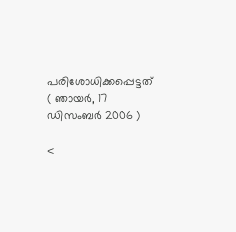പരിശോധിക്കപ്പെട്ടത്‌ ( ഞായര്‍, 17 ഡിസംബര്‍ 2006 )

<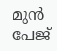മുന്‍ പേജ്‌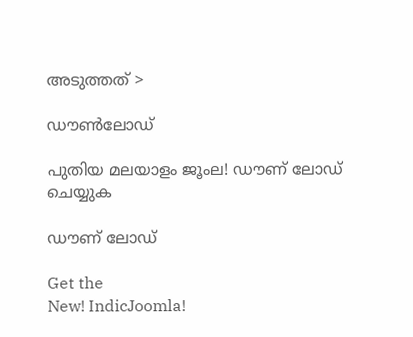അടുത്തത് >

ഡൗണ്‍ലോഡ്‌

പുതിയ മലയാളം ജൂംല! ഡൗണ് ലോഡ് ചെയ്യുക

ഡൗണ് ലോഡ്

Get the
New! IndicJoomla!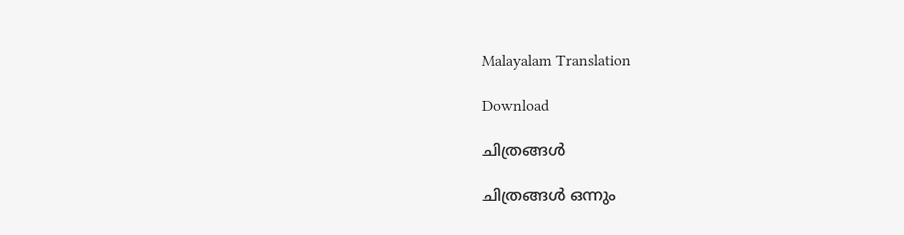Malayalam Translation

Download

ചിത്രങ്ങള്‍

ചിത്രങ്ങള്‍ ഒന്നും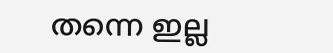തന്നെ ഇല്ല